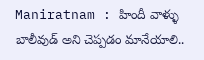Maniratnam : హిందీ వాళ్ళు బాలీవుడ్ అని చెప్పడం మానేయాలి..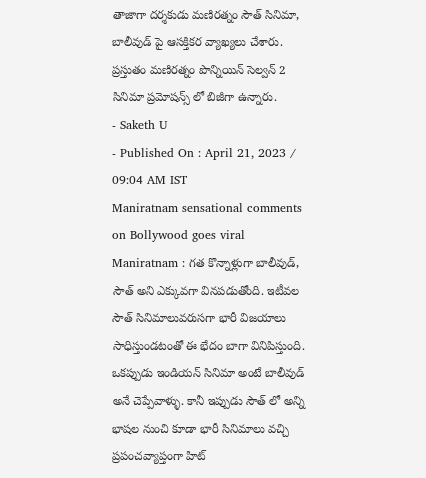తాజాగా దర్శకుడు మణిరత్నం సౌత్ సినిమా, బాలీవుడ్ పై ఆసక్తికర వ్యాఖ్యలు చేశారు. ప్రస్తుతం మణిరత్నం పొన్నియిన్ సెల్వన్ 2 సినిమా ప్రమోషన్స్ లో బిజీగా ఉన్నారు.
- Saketh U
- Published On : April 21, 2023 / 09:04 AM IST
Maniratnam sensational comments on Bollywood goes viral
Maniratnam : గత కొన్నాళ్లుగా బాలీవుడ్, సౌత్ అని ఎక్కువగా వినపడుతోంది. ఇటీవల సౌత్ సినిమాలువరుసగా భారీ విజయాలు సాధిస్తుండటంతో ఈ భేదం బాగా వినిపిస్తుంది. ఒకప్పుడు ఇండియన్ సినిమా అంటే బాలీవుడ్ అనే చెప్పేవాళ్ళు. కానీ ఇప్పుడు సౌత్ లో అన్ని భాషల నుంచి కూడా భారీ సినిమాలు వచ్చి ప్రపంచవ్యాప్తంగా హిట్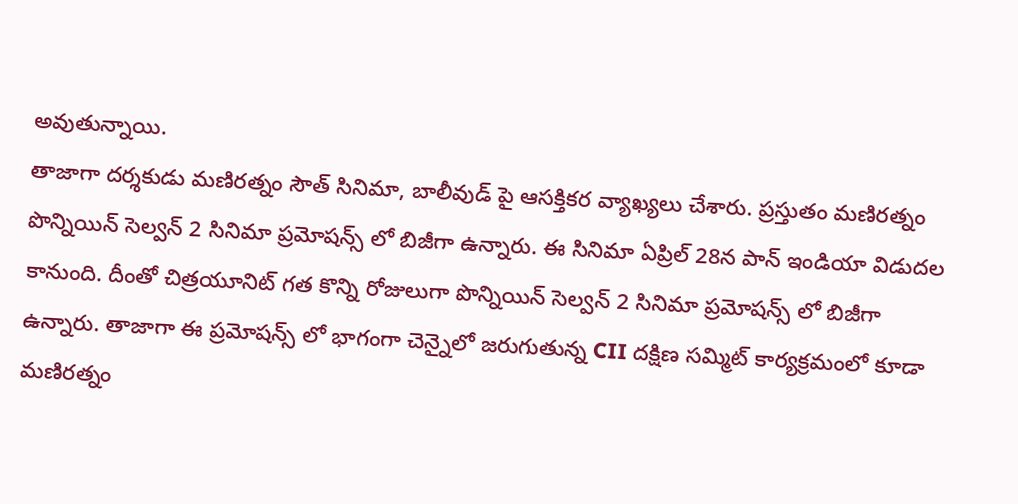అవుతున్నాయి.
తాజాగా దర్శకుడు మణిరత్నం సౌత్ సినిమా, బాలీవుడ్ పై ఆసక్తికర వ్యాఖ్యలు చేశారు. ప్రస్తుతం మణిరత్నం పొన్నియిన్ సెల్వన్ 2 సినిమా ప్రమోషన్స్ లో బిజీగా ఉన్నారు. ఈ సినిమా ఏప్రిల్ 28న పాన్ ఇండియా విడుదల కానుంది. దీంతో చిత్రయూనిట్ గత కొన్ని రోజులుగా పొన్నియిన్ సెల్వన్ 2 సినిమా ప్రమోషన్స్ లో బిజీగా ఉన్నారు. తాజాగా ఈ ప్రమోషన్స్ లో భాగంగా చెన్నైలో జరుగుతున్న CII దక్షిణ సమ్మిట్ కార్యక్రమంలో కూడా మణిరత్నం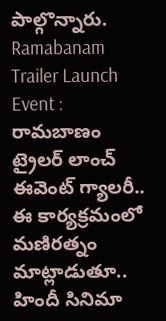పాల్గొన్నారు.
Ramabanam Trailer Launch Event : రామబాణం ట్రైలర్ లాంచ్ ఈవెంట్ గ్యాలరీ..
ఈ కార్యక్రమంలో మణిరత్నం మాట్లాడుతూ.. హిందీ సినిమా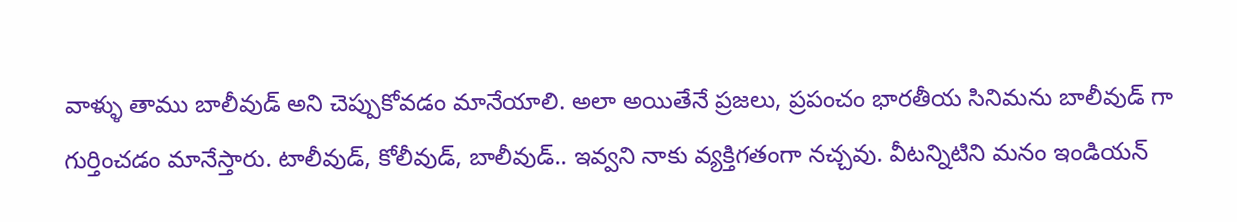వాళ్ళు తాము బాలీవుడ్ అని చెప్పుకోవడం మానేయాలి. అలా అయితేనే ప్రజలు, ప్రపంచం భారతీయ సినిమను బాలీవుడ్ గా గుర్తించడం మానేస్తారు. టాలీవుడ్, కోలీవుడ్, బాలీవుడ్.. ఇవ్వని నాకు వ్యక్తిగతంగా నచ్చవు. వీటన్నిటిని మనం ఇండియన్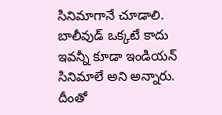సినిమాగానే చూడాలి. బాలీవుడ్ ఒక్కటే కాదు ఇవన్నీ కూడా ఇండియన్ సినిమాలే అని అన్నారు. దీంతో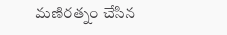మణిరత్నం చేసిన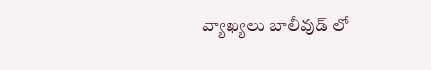వ్యాఖ్యలు బాలీవుడ్ లో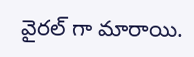వైరల్ గా మారాయి.